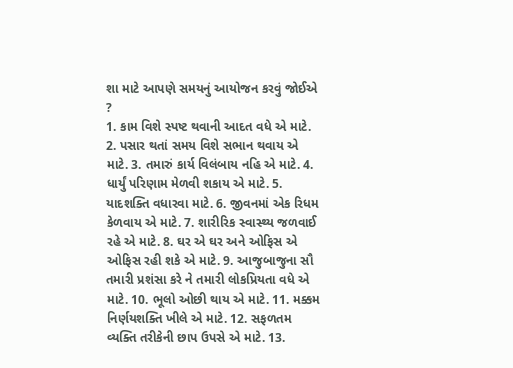શા માટે આપણે સમયનું આયોજન કરવું જોઈએ ?
1. કામ વિશે સ્પષ્ટ થવાની આદત વધે એ માટે. 2. પસાર થતાં સમય વિશે સભાન થવાય એ માટે. 3. તમારું કાર્ય વિલંબાય નહિ એ માટે. 4. ધાર્યું પરિણામ મેળવી શકાય એ માટે. 5. યાદશક્તિ વધારવા માટે. 6. જીવનમાં એક રિધમ કેળવાય એ માટે. 7. શારીરિક સ્વાસ્થ્ય જળવાઈ રહે એ માટે. 8. ઘર એ ઘર અને ઓફિસ એ ઓફિસ રહી શકે એ માટે. 9. આજુબાજુના સૌ તમારી પ્રશંસા કરે ને તમારી લોકપ્રિયતા વધે એ માટે. 10. ભૂલો ઓછી થાય એ માટે. 11. મક્કમ નિર્ણયશક્તિ ખીલે એ માટે. 12. સફળતમ વ્યક્તિ તરીકેની છાપ ઉપસે એ માટે. 13.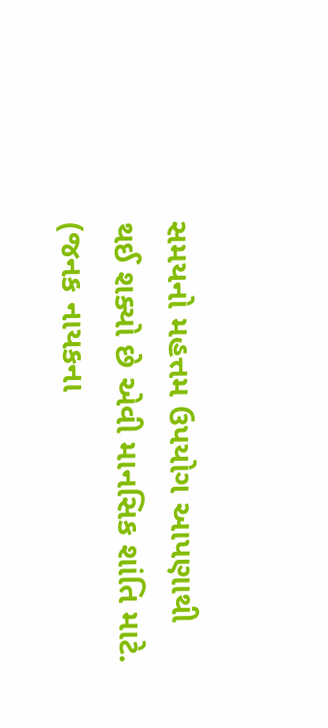સમયનો મહત્તમ ઉપયોગ આપણાથી થઈ શક્યો છે એવી માનસિક શાંતિ માટે.
(જનક નાયકના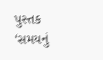પુસ્તક ‘સમયનું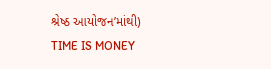શ્રેષ્ઠ આયોજન’માંથી)
TIME IS MONEY